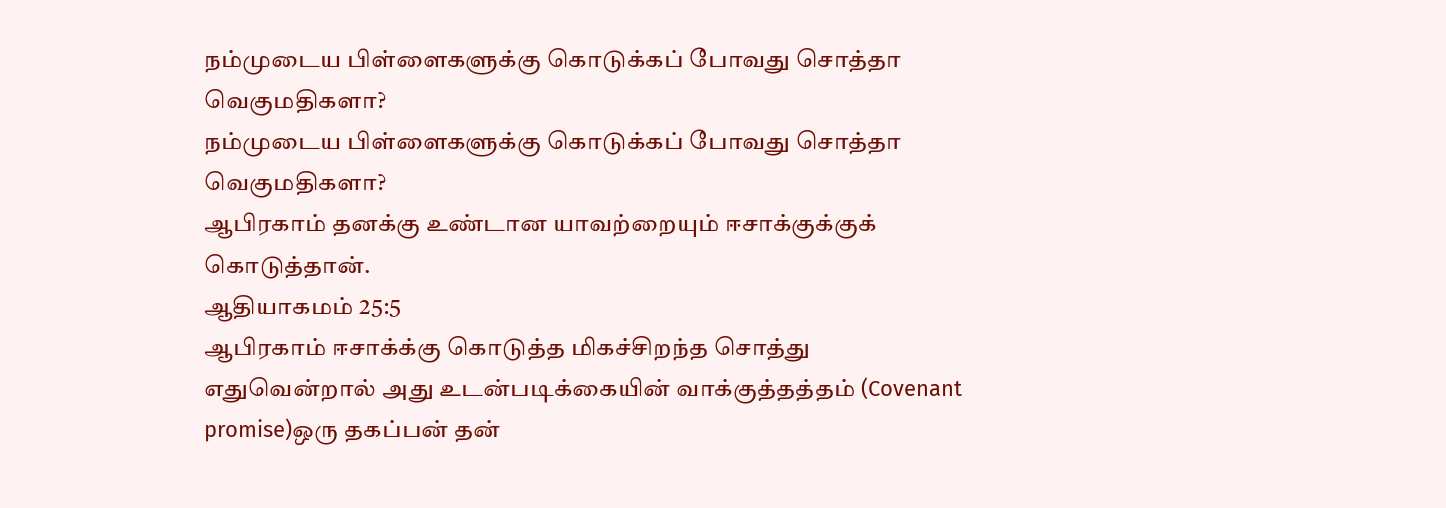நம்முடைய பிள்ளைகளுக்கு கொடுக்கப் போவது சொத்தா வெகுமதிகளா?
நம்முடைய பிள்ளைகளுக்கு கொடுக்கப் போவது சொத்தா வெகுமதிகளா?
ஆபிரகாம் தனக்கு உண்டான யாவற்றையும் ஈசாக்குக்குக் கொடுத்தான்.
ஆதியாகமம் 25:5
ஆபிரகாம் ஈசாக்க்கு கொடுத்த மிகச்சிறந்த சொத்து எதுவென்றால் அது உடன்படிக்கையின் வாக்குத்தத்தம் (Covenant promise)ஒரு தகப்பன் தன்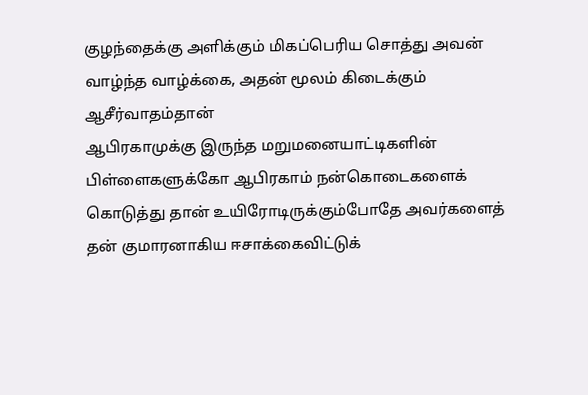குழந்தைக்கு அளிக்கும் மிகப்பெரிய சொத்து அவன் வாழ்ந்த வாழ்க்கை, அதன் மூலம் கிடைக்கும் ஆசீர்வாதம்தான்
ஆபிரகாமுக்கு இருந்த மறுமனையாட்டிகளின் பிள்ளைகளுக்கோ ஆபிரகாம் நன்கொடைகளைக் கொடுத்து தான் உயிரோடிருக்கும்போதே அவர்களைத் தன் குமாரனாகிய ஈசாக்கைவிட்டுக்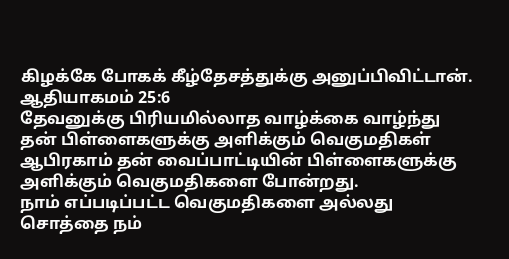கிழக்கே போகக் கீழ்தேசத்துக்கு அனுப்பிவிட்டான்.
ஆதியாகமம் 25:6
தேவனுக்கு பிரியமில்லாத வாழ்க்கை வாழ்ந்து தன் பிள்ளைகளுக்கு அளிக்கும் வெகுமதிகள் ஆபிரகாம் தன் வைப்பாட்டியின் பிள்ளைகளுக்கு அளிக்கும் வெகுமதிகளை போன்றது.
நாம் எப்படிப்பட்ட வெகுமதிகளை அல்லது
சொத்தை நம்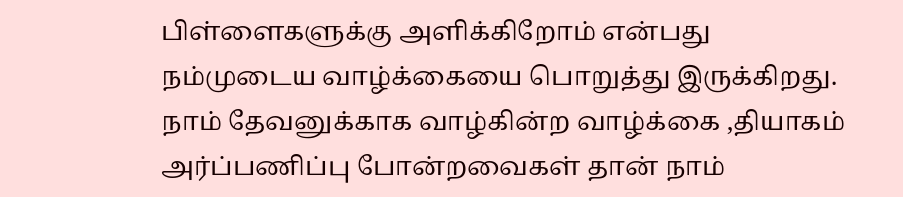பிள்ளைகளுக்கு அளிக்கிறோம் என்பது நம்முடைய வாழ்க்கையை பொறுத்து இருக்கிறது.
நாம் தேவனுக்காக வாழ்கின்ற வாழ்க்கை ,தியாகம் அர்ப்பணிப்பு போன்றவைகள் தான் நாம்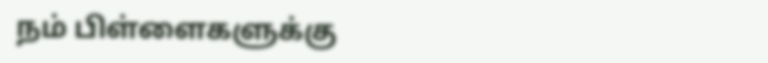நம் பிள்ளைகளுக்கு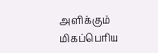அளிக்கும் மிகப்பெரிய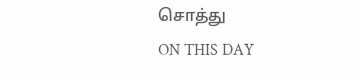சொத்து
ON THIS DAY